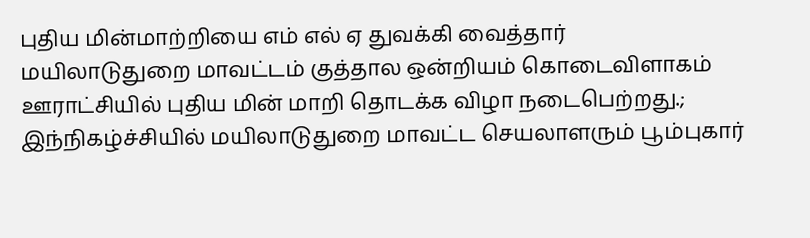புதிய மின்மாற்றியை எம் எல் ஏ துவக்கி வைத்தார்
மயிலாடுதுறை மாவட்டம் குத்தால ஒன்றியம் கொடைவிளாகம் ஊராட்சியில் புதிய மின் மாறி தொடக்க விழா நடைபெற்றது.;
இந்நிகழ்ச்சியில் மயிலாடுதுறை மாவட்ட செயலாளரும் பூம்புகார்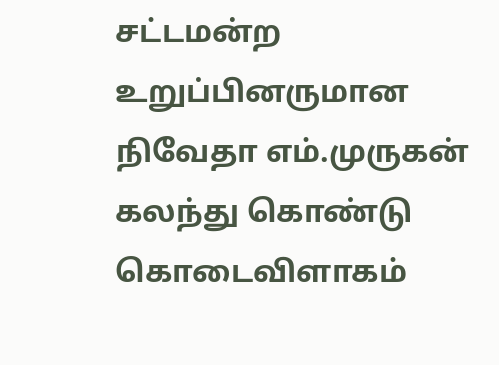சட்டமன்ற உறுப்பினருமான நிவேதா எம்.முருகன் கலந்து கொண்டு கொடைவிளாகம்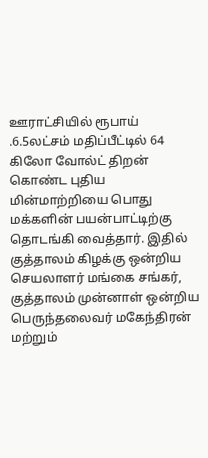ஊராட்சியில் ரூபாய் .6.5லட்சம் மதிப்பீட்டில் 64 கிலோ வோல்ட் திறன் கொண்ட புதிய மின்மாற்றியை பொது மக்களின் பயன்பாட்டிற்கு தொடங்கி வைத்தார். இதில் குத்தாலம் கிழக்கு ஒன்றிய செயலாளர் மங்கை சங்கர், குத்தாலம் முன்னாள் ஒன்றிய பெருந்தலைவர் மகேந்திரன் மற்றும்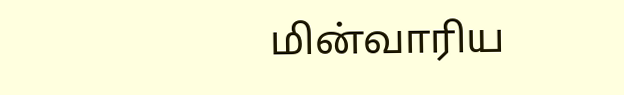மின்வாரிய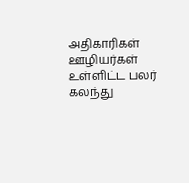அதிகாரிகள் ஊழியர்கள் உள்ளிட்ட பலர் கலந்து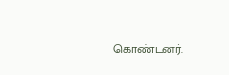கொண்டனர்.